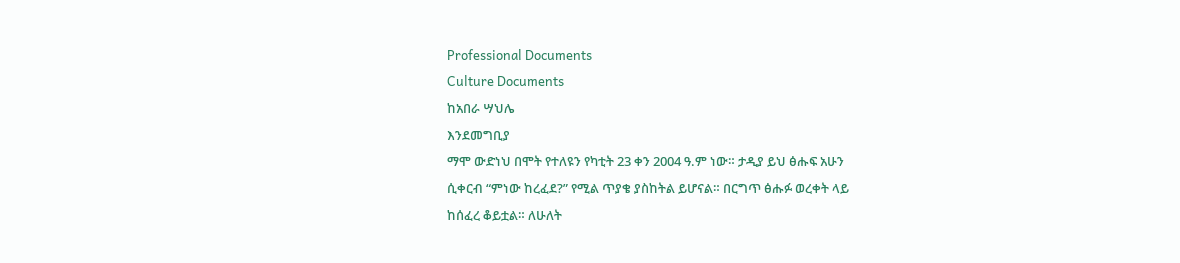Professional Documents
Culture Documents
ከአበራ ሣህሌ
እንደመግቢያ
ማሞ ውድነህ በሞት የተለዩን የካቲት 23 ቀን 2004 ዓ.ም ነው። ታዲያ ይህ ፅሑፍ አሁን
ሲቀርብ “ምነው ከረፈደ?” የሚል ጥያቄ ያስከትል ይሆናል። በርግጥ ፅሑፉ ወረቀት ላይ
ከሰፈረ ቆይቷል። ለሁለት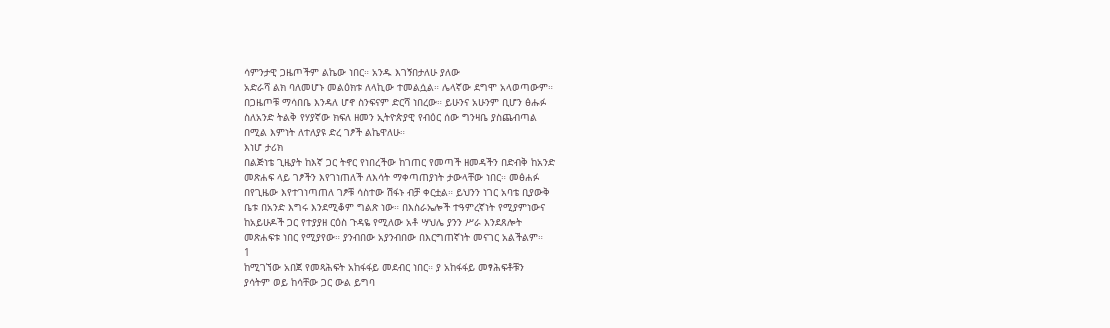ሳምንታዊ ጋዜጦችም ልኬው ነበር። አንዱ እገኝበታለሁ ያለው
አድራሻ ልክ ባለመሆኑ መልዕክቱ ለላኪው ተመልሷል። ሌላኛው ደግሞ አላወጣውም።
በጋዜጦቹ ማሳበቤ እንዳለ ሆኖ ስንፍናም ድርሻ ነበረው። ይሁንና አሁንም ቢሆን ፅሑፉ
ስለአንድ ትልቅ የሃያኛው ክፍለ ዘመን ኢትዮጵያዊ የብዕር ሰው ግንዛቤ ያስጨብጣል
በሚል እምነት ለተለያዩ ድረ ገፆች ልኬዋለሁ።
እነሆ ታሪክ
በልጅነቴ ጊዜያት ከእኛ ጋር ትኖር የነበረችው ከገጠር የመጣች ዘመዳችን በድብቅ ከአንድ
መጽሐፍ ላይ ገፆችን እየገነጠለች ለእሳት ማቀጣጠያነት ታውላቸው ነበር። መፅሐፉ
በየጊዜው እየተገነጣጠለ ገፆቹ ሳስተው ሽፋኑ ብቻ ቀርቷል። ይህንን ነገር አባቴ ቢያውቅ
ቤቱ በአንድ እግሩ እንደሚቆም ግልጽ ነው። በእስራኤሎች ተዓምረኛነት የሚያምነውና
ከአይሁዶች ጋር የተያያዘ ርዕስ ጉዳዬ የሚለው አቶ ሣህሌ ያንን ሥራ እንደጸሎት
መጽሐፍቱ ነበር የሚያየው። ያንብበው አያንብበው በእርግጠኛነት መናገር አልችልም።
1
ከሚገኘው አበጀ የመጻሕፍት አከፋፋይ መደብር ነበር። ያ አከፋፋይ መፃሕፍቶቹን
ያሳትም ወይ ከሳቸው ጋር ውል ይግባ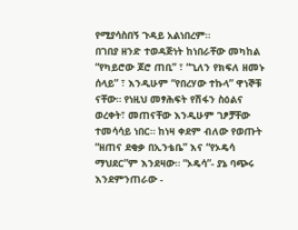የሚያሳስበኝ ጉዳይ አልነበረም።
በገበያ ዘንድ ተወዳጅነት ከነበራቸው መካከል “የካይሮው ጆሮ ጠቢ” ፣ “ጊለን የክፍለ ዘመኑ
ሰላይ” ፣ እንዲሁም “የበረሃው ተኩላ” ዋነኞቹ ናቸው። የነዚህ መፃሕፍት የሽፋን ስዕልና
ወረቀት፣ መጠናቸው እንዲሁም ገፆቻቸው ተመሳሳይ ነበር። ከነዛ ቀደም ብለው የወጡት
“ዘጠና ደቂቃ በኢንቴቤ” እና “የኦዴሳ ማህደር”ም እንደዛው። “ኦዴሳ”- ያኔ ባጭሩ
እንደምንጠራው -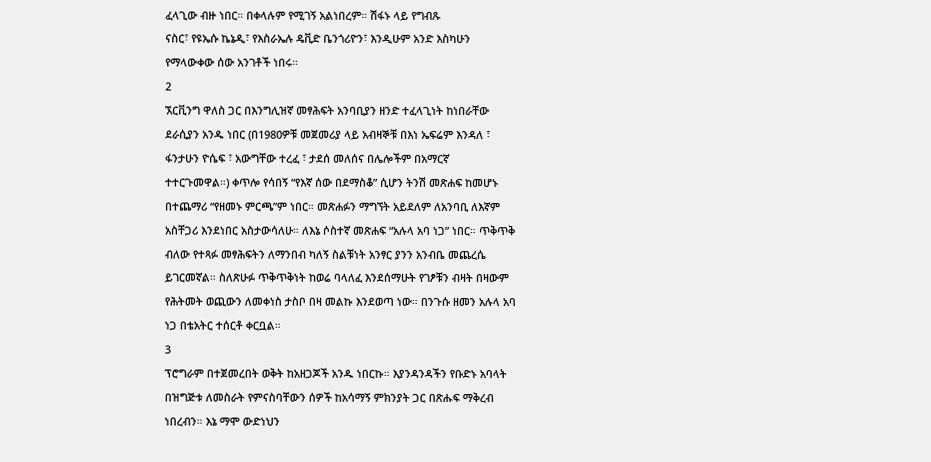ፈላጊው ብዙ ነበር። በቀላሉም የሚገኝ አልነበረም። ሽፋኑ ላይ የግብጹ
ናስር፣ የዩኤሱ ኬኔዲ፣ የእስራኤሉ ዴቪድ ቤንጎሪዮን፣ እንዲሁም አንድ እስካሁን
የማላውቀው ሰው አንገቶች ነበሩ።
2
ኧርቪንግ ዋለስ ጋር በእንግሊዝኛ መፃሕፍት አንባቢያን ዘንድ ተፈላጊነት ከነበራቸው
ደራሲያን አንዱ ነበር (በ1980ዎቹ መጀመሪያ ላይ አብዛኞቹ በእነ ኤፍሬም እንዳለ ፣
ፋንታሁን ዮሴፍ ፣ አውግቸው ተረፈ ፣ ታደሰ መለሰና በሌሎችም በአማርኛ
ተተርጉመዋል።) ቀጥሎ የሳበኝ “የእኛ ሰው በደማስቆ” ሲሆን ትንሽ መጽሐፍ ከመሆኑ
በተጨማሪ “የዘመኑ ምርጫ”ም ነበር። መጽሐፉን ማግኘት አይደለም ለአንባቢ ለእኛም
አስቸጋሪ እንደነበር አስታውሳለሁ። ለእኔ ሶስተኛ መጽሐፍ “አሉላ አባ ነጋ” ነበር። ጥቅጥቅ
ብለው የተጻፉ መፃሕፍትን ለማንበብ ካለኝ ስልቹነት አንፃር ያንን አንብቤ መጨረሴ
ይገርመኛል። ስለጽሁፉ ጥቅጥቅነት ከወሬ ባላለፈ እንደሰማሁት የገፆቹን ብዛት በዛውም
የሕትመት ወጪውን ለመቀነስ ታስቦ በዛ መልኩ እንደወጣ ነው። በንጉሱ ዘመን አሉላ አባ
ነጋ በቴአትር ተሰርቶ ቀርቧል።
3
ፕሮግራም በተጀመረበት ወቅት ከአዘጋጆች አንዱ ነበርኩ። እያንዳንዳችን የቡድኑ አባላት
በዝግጅቱ ለመስራት የምናስባቸውን ሰዎች ከአሳማኝ ምክንያት ጋር በጽሑፍ ማቅረብ
ነበረብን። እኔ ማሞ ውድነህን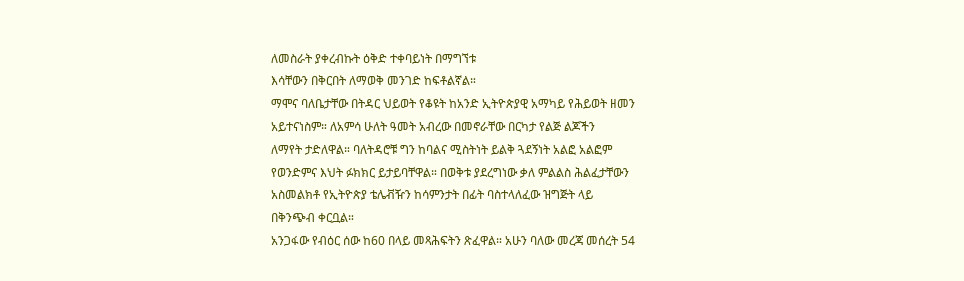ለመስራት ያቀረብኩት ዕቅድ ተቀባይነት በማግኘቱ
እሳቸውን በቅርበት ለማወቅ መንገድ ከፍቶልኛል።
ማሞና ባለቤታቸው በትዳር ህይወት የቆዩት ከአንድ ኢትዮጵያዊ አማካይ የሕይወት ዘመን
አይተናነስም። ለአምሳ ሁለት ዓመት አብረው በመኖራቸው በርካታ የልጅ ልጆችን
ለማየት ታድለዋል። ባለትዳሮቹ ግን ከባልና ሚስትነት ይልቅ ጓደኝነት አልፎ አልፎም
የወንድምና እህት ፉክክር ይታይባቸዋል። በወቅቱ ያደረግነው ቃለ ምልልስ ሕልፈታቸውን
አስመልክቶ የኢትዮጵያ ቴሌቭዥን ከሳምንታት በፊት ባስተላለፈው ዝግጅት ላይ
በቅንጭብ ቀርቧል።
አንጋፋው የብዕር ሰው ከ60 በላይ መጻሕፍትን ጽፈዋል። አሁን ባለው መረጃ መሰረት 54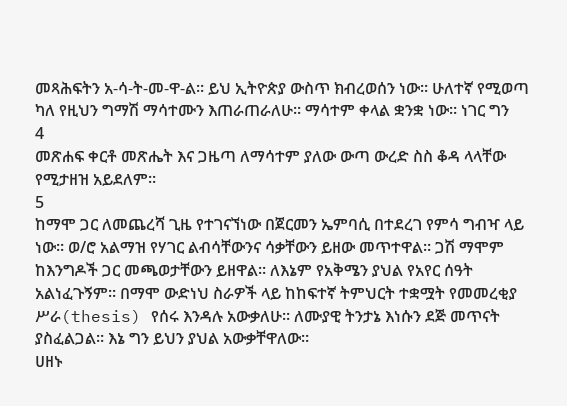መጻሕፍትን አ-ሳ-ት-መ-ዋ-ል። ይህ ኢትዮጵያ ውስጥ ክብረወሰን ነው። ሁለተኛ የሚወጣ
ካለ የዚህን ግማሽ ማሳተሙን እጠራጠራለሁ። ማሳተም ቀላል ቋንቋ ነው። ነገር ግን
4
መጽሐፍ ቀርቶ መጽሔት እና ጋዜጣ ለማሳተም ያለው ውጣ ውረድ ስስ ቆዳ ላላቸው
የሚታዘዝ አይደለም።
5
ከማሞ ጋር ለመጨረሻ ጊዜ የተገናኘነው በጀርመን ኤምባሲ በተደረገ የምሳ ግብዣ ላይ
ነው። ወ/ሮ አልማዝ የሃገር ልብሳቸውንና ሳቃቸውን ይዘው መጥተዋል። ጋሽ ማሞም
ከእንግዶች ጋር መጫወታቸውን ይዘዋል። ለእኔም የአቅሜን ያህል የአየር ሰዓት
አልነፈጉኝም። በማሞ ውድነህ ስራዎች ላይ ከከፍተኛ ትምህርት ተቋሟት የመመረቂያ
ሥራ(thesis) የሰሩ እንዳሉ አውቃለሁ። ለሙያዊ ትንታኔ እነሱን ደጅ መጥናት
ያስፈልጋል። እኔ ግን ይህን ያህል አውቃቸዋለው።
ሀዘኑ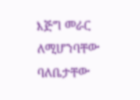እጅግ መራር ለሚሆንባቸው ባለቤታቸው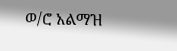ወ/ሮ አልማዝ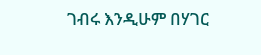ገብሩ እንዲሁም በሃገር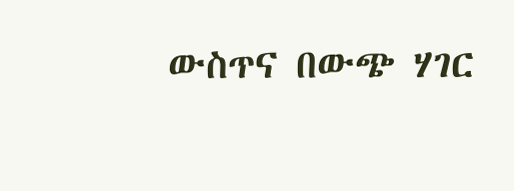ውስጥና በውጭ ሃገር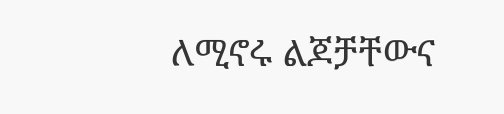ለሚኖሩ ልጆቻቸውና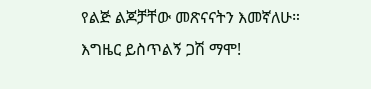የልጅ ልጆቻቸው መጽናናትን እመኛለሁ።
እግዜር ይስጥልኝ ጋሽ ማሞ!